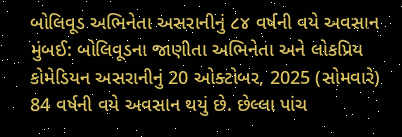બોલિવૂડ અભિનેતા અસરાનીનું ૮૪ વર્ષની વયે અવસાન
મુંબઈ: બોલિવૂડના જાણીતા અભિનેતા અને લોકપ્રિય કોમેડિયન અસરાનીનું 20 ઓક્ટોબર, 2025 (સોમવારે) 84 વર્ષની વયે અવસાન થયું છે. છેલ્લા પાંચ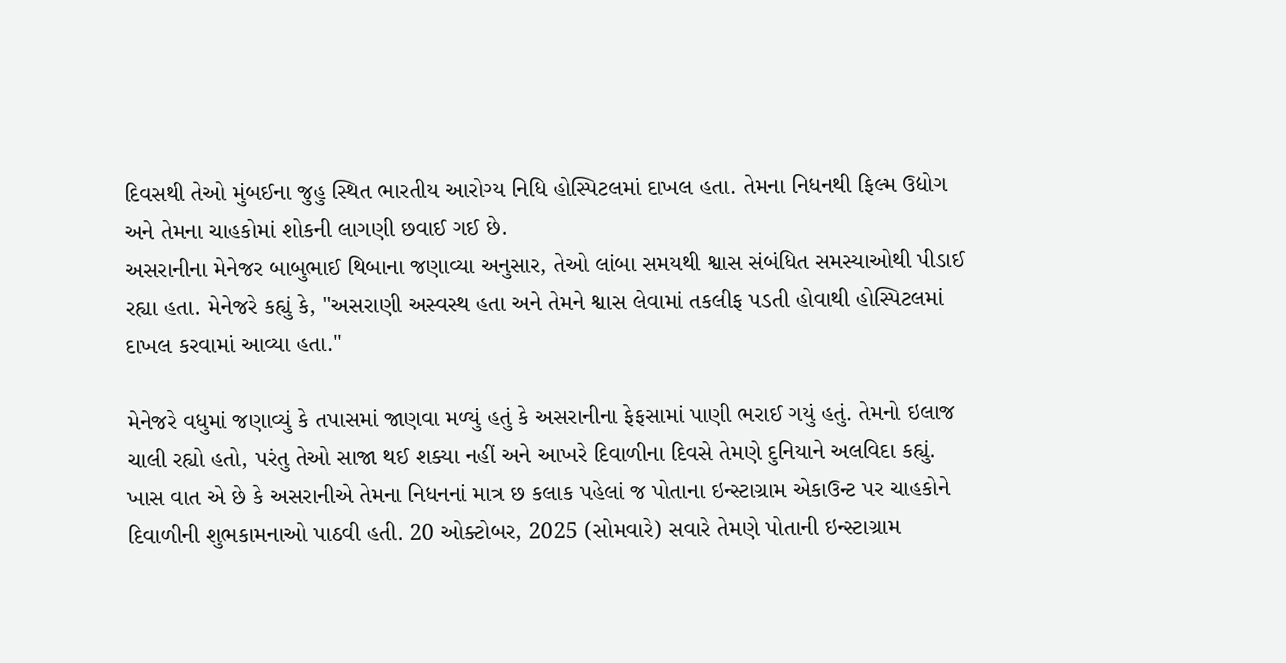દિવસથી તેઓ મુંબઈના જુહુ સ્થિત ભારતીય આરોગ્ય નિધિ હોસ્પિટલમાં દાખલ હતા. તેમના નિધનથી ફિલ્મ ઉદ્યોગ અને તેમના ચાહકોમાં શોકની લાગણી છવાઈ ગઈ છે.
અસરાનીના મેનેજર બાબુભાઈ થિબાના જણાવ્યા અનુસાર, તેઓ લાંબા સમયથી શ્વાસ સંબંધિત સમસ્યાઓથી પીડાઈ રહ્યા હતા. મેનેજરે કહ્યું કે, "અસરાણી અસ્વસ્થ હતા અને તેમને શ્વાસ લેવામાં તકલીફ પડતી હોવાથી હોસ્પિટલમાં દાખલ કરવામાં આવ્યા હતા."

મેનેજરે વધુમાં જણાવ્યું કે તપાસમાં જાણવા મળ્યું હતું કે અસરાનીના ફેફસામાં પાણી ભરાઈ ગયું હતું. તેમનો ઇલાજ ચાલી રહ્યો હતો, પરંતુ તેઓ સાજા થઈ શક્યા નહીં અને આખરે દિવાળીના દિવસે તેમણે દુનિયાને અલવિદા કહ્યું.
ખાસ વાત એ છે કે અસરાનીએ તેમના નિધનનાં માત્ર છ કલાક પહેલાં જ પોતાના ઇન્સ્ટાગ્રામ એકાઉન્ટ પર ચાહકોને દિવાળીની શુભકામનાઓ પાઠવી હતી. 20 ઓક્ટોબર, 2025 (સોમવારે) સવારે તેમણે પોતાની ઇન્સ્ટાગ્રામ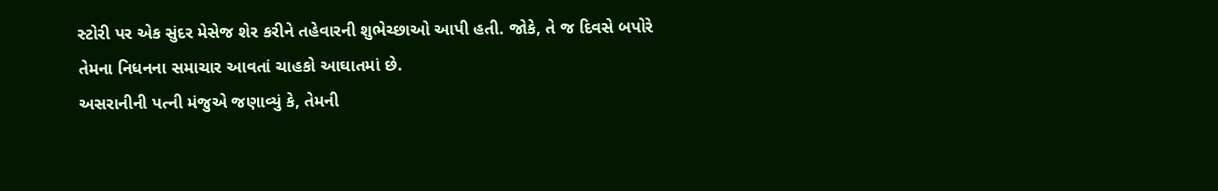સ્ટોરી પર એક સુંદર મેસેજ શેર કરીને તહેવારની શુભેચ્છાઓ આપી હતી. જોકે, તે જ દિવસે બપોરે તેમના નિધનના સમાચાર આવતાં ચાહકો આઘાતમાં છે.
અસરાનીની પત્ની મંજુએ જણાવ્યું કે, તેમની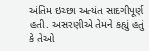અંતિમ ઇચ્છા અત્યંત સાદગીપૂર્ણ હતી. અસરણીએ તેમને કહ્યું હતું કે તેઓ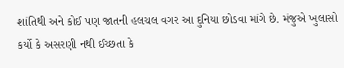શાંતિથી અને કોઈ પણ જાતની હલચલ વગર આ દુનિયા છોડવા માંગે છે. મંજુએ ખુલાસો કર્યો કે અસરણી નથી ઈચ્છતા કે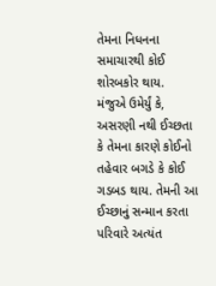તેમના નિધનના સમાચારથી કોઈ શોરબકોર થાય.
મંજુએ ઉમેર્યું કે, અસરણી નથી ઈચ્છતા કે તેમના કારણે કોઈનો તહેવાર બગડે કે કોઈ ગડબડ થાય. તેમની આ ઈચ્છાનું સન્માન કરતા પરિવારે અત્યંત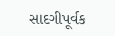સાદગીપૂર્વક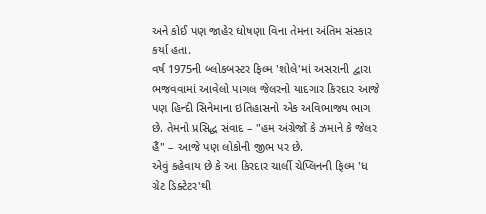અને કોઈ પણ જાહેર ઘોષણા વિના તેમના અંતિમ સંસ્કાર કર્યા હતા.
વર્ષ 1975ની બ્લોકબસ્ટર ફિલ્મ 'શોલે'માં અસરાની દ્વારા ભજવવામાં આવેલો પાગલ જેલરનો યાદગાર કિરદાર આજે પણ હિન્દી સિનેમાના ઇતિહાસનો એક અવિભાજ્ય ભાગ છે. તેમનો પ્રસિદ્ધ સંવાદ – "હમ અંગ્રેજોં કે ઝમાને કે જેલર હૈં" – આજે પણ લોકોની જીભ પર છે.
એવું કહેવાય છે કે આ કિરદાર ચાર્લી ચેપ્લિનની ફિલ્મ 'ધ ગ્રેટ ડિક્ટેટર'થી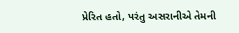પ્રેરિત હતો, પરંતુ અસરાનીએ તેમની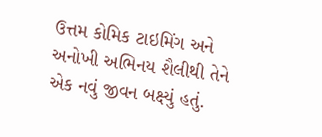ઉત્તમ કોમિક ટાઇમિંગ અને અનોખી અભિનય શૈલીથી તેને એક નવું જીવન બક્ષ્યું હતું.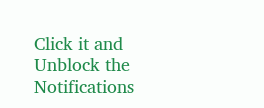Click it and Unblock the Notifications